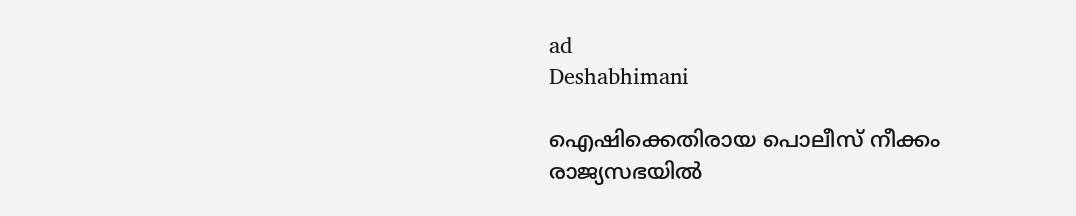ad
Deshabhimani

ഐഷിക്കെതിരായ പൊലീസ് നീക്കം രാജ്യസഭയിൽ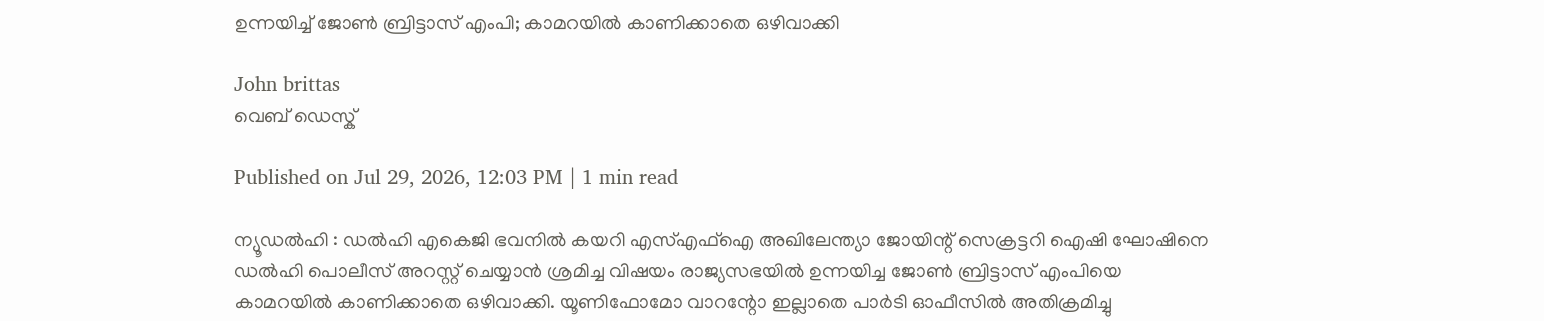ഉന്നയിച്ച് ജോൺ ബ്രിട്ടാസ് എംപി; കാമറയിൽ കാണിക്കാതെ ഒഴിവാക്കി

John brittas
വെബ് ഡെസ്ക്

Published on Jul 29, 2026, 12:03 PM | 1 min read

ന്യൂഡൽഹി : ഡൽഹി എകെജി ഭവനിൽ കയറി എസ്എഫ്ഐ അഖിലേന്ത്യാ ജോയിന്റ് സെക്രട്ടറി ഐഷി ഘോഷിനെ ഡൽഹി പൊലീസ് അറസ്റ്റ് ചെയ്യാൻ ശ്രമിച്ച വിഷയം രാജ്യസഭയിൽ ഉന്നയിച്ച ജോൺ ബ്രിട്ടാസ് എംപിയെ കാമറയിൽ കാണിക്കാതെ ഒഴിവാക്കി. യൂണിഫോമോ വാറന്റോ ഇല്ലാതെ പാർടി ഓഫീസിൽ അതിക്രമിച്ചു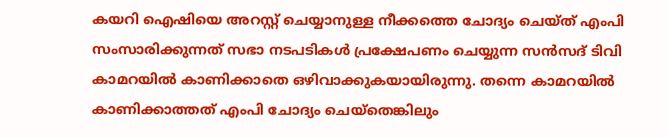കയറി ഐഷിയെ അറസ്റ്റ് ചെയ്യാനുള്ള നീക്കത്തെ ചോദ്യം ചെയ്ത് എംപി സംസാരിക്കുന്നത് സഭാ നടപടികൾ പ്രക്ഷേപണം ചെയ്യുന്ന സൻസദ് ടിവി കാമറയിൽ കാണിക്കാതെ ഒഴിവാക്കുകയായിരുന്നു. തന്നെ കാമറയിൽ കാണിക്കാത്തത് എംപി ചോദ്യം ചെയ്തെങ്കിലും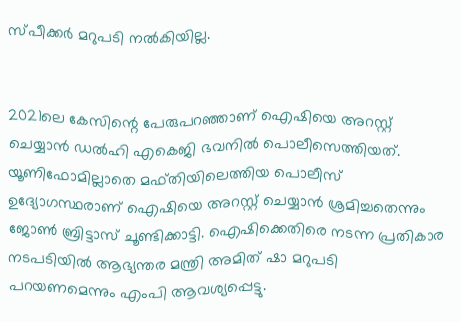സ്പീക്കർ മറുപടി നൽകിയില്ല.


2021ലെ കേസിന്റെ പേരുപറഞ്ഞാണ് ഐഷിയെ അറസ്റ്റ് ചെയ്യാൻ ഡൽഹി എകെജി ഭവനിൽ പൊലീസെത്തിയത്. യൂണിഫോമില്ലാതെ മഫ്തിയിലെത്തിയ പൊലീസ് ഉദ്യോഗസ്ഥരാണ് ഐഷിയെ അറസ്റ്റ് ചെയ്യാൻ ശ്രമിച്ചതെന്നും ജോൺ ബ്രിട്ടാസ് ചൂണ്ടിക്കാട്ടി. ഐഷിക്കെതിരെ നടന്ന പ്രതികാര നടപടിയിൽ ആഭ്യന്തര മന്ത്രി അമിത് ഷാ മറുപടി പറയണമെന്നും എംപി ആവശ്യപ്പെട്ടു.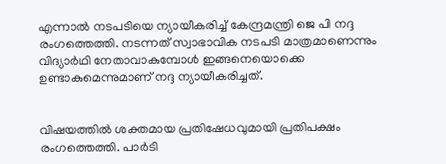എന്നാൽ നടപടിയെ ന്യായീകരിച്ച് കേന്ദ്രമന്ത്രി ജെ പി നദ്ദ രംഗത്തെത്തി. നടന്നത് സ്വാഭാവിക നടപടി മാത്രമാണെന്നും വിദ്യാർഥി നേതാവാകുമ്പോൾ ഇങ്ങനെയൊക്കെ ഉണ്ടാകുമെന്നുമാണ് നദ്ദ ന്യായീകരിച്ചത്.


വിഷയത്തിൽ ശക്തമായ പ്രതിഷേധവുമായി പ്രതിപക്ഷം രംഗത്തെത്തി. പാർടി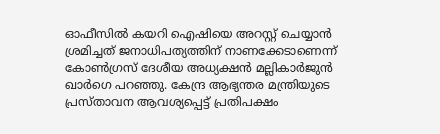ഓഫീസിൽ കയറി ഐഷിയെ അറസ്റ്റ് ചെയ്യാൻ ശ്രമിച്ചത് ജനാധിപത്യത്തിന് നാണക്കേടാണെന്ന് കോൺഗ്രസ് ദേശീയ അധ്യക്ഷൻ മല്ലികാർജുൻ ഖാർഗെ പറഞ്ഞു. കേന്ദ്ര ആഭ്യന്തര മന്ത്രിയുടെ പ്രസ്താവന ആവശ്യപ്പെട്ട് പ്രതിപക്ഷം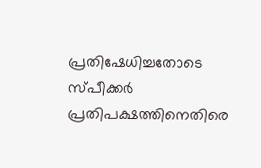പ്രതിഷേധിച്ചതോടെ സ്പീക്കര്‍ പ്രതിപക്ഷത്തിനെതിരെ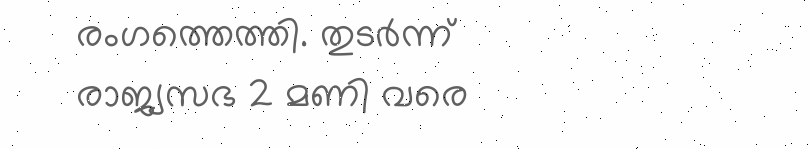രംഗത്തെത്തി. തുടര്‍ന്ന് രാജ്യസഭ 2 മണി വരെ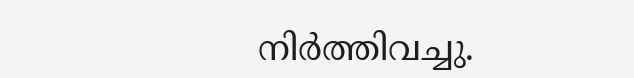നിര്‍ത്തിവച്ചു.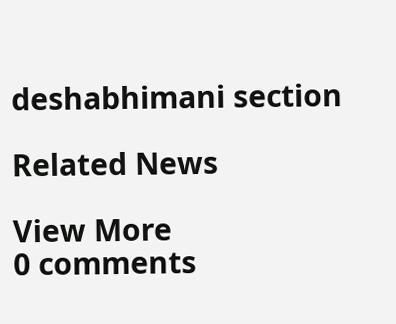deshabhimani section

Related News

View More
0 comments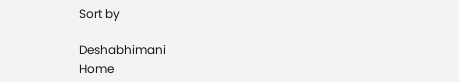Sort by

Deshabhimani
Home